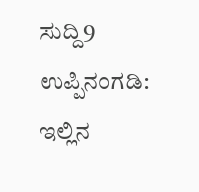ಸುದ್ದಿ9 ಉಪ್ಪಿನಂಗಡಿ: ಇಲ್ಲಿನ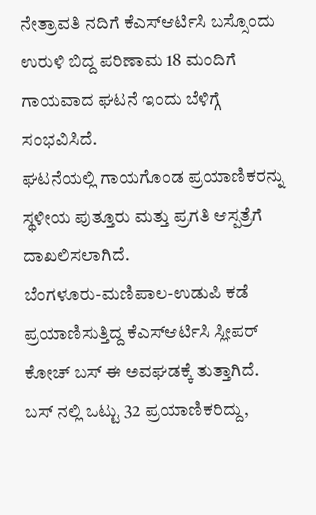ನೇತ್ರಾವತಿ ನದಿಗೆ ಕೆಎಸ್ಆರ್ಟಿಸಿ ಬಸ್ಸೊಂದು ಉರುಳಿ ಬಿದ್ದ ಪರಿಣಾಮ 18 ಮಂದಿಗೆ ಗಾಯವಾದ ಘಟನೆ ಇಂದು ಬೆಳಿಗ್ಗೆ ಸಂಭವಿಸಿದೆ.
ಘಟನೆಯಲ್ಲಿ ಗಾಯಗೊಂಡ ಪ್ರಯಾಣಿಕರನ್ನು ಸ್ಥಳೀಯ ಪುತ್ತೂರು ಮತ್ತು ಪ್ರಗತಿ ಆಸ್ಪತ್ರೆಗೆ ದಾಖಲಿಸಲಾಗಿದೆ.
ಬೆಂಗಳೂರು-ಮಣಿಪಾಲ-ಉಡುಪಿ ಕಡೆ ಪ್ರಯಾಣಿಸುತ್ತಿದ್ದ ಕೆಎಸ್ಆರ್ಟಿಸಿ ಸ್ಲೀಪರ್ ಕೋಚ್ ಬಸ್ ಈ ಅವಘಡಕ್ಕೆ ತುತ್ತಾಗಿದೆ. ಬಸ್ ನಲ್ಲಿ ಒಟ್ಟು 32 ಪ್ರಯಾಣಿಕರಿದ್ದು,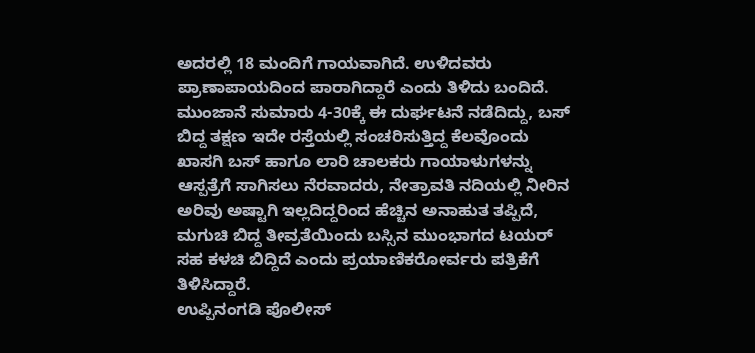ಅದರಲ್ಲಿ 18 ಮಂದಿಗೆ ಗಾಯವಾಗಿದೆ. ಉಳಿದವರು ಪ್ರಾಣಾಪಾಯದಿಂದ ಪಾರಾಗಿದ್ದಾರೆ ಎಂದು ತಿಳಿದು ಬಂದಿದೆ.
ಮುಂಜಾನೆ ಸುಮಾರು 4-30ಕ್ಕೆ ಈ ದುರ್ಘಟನೆ ನಡೆದಿದ್ದು, ಬಸ್ ಬಿದ್ದ ತಕ್ಷಣ ಇದೇ ರಸ್ತೆಯಲ್ಲಿ ಸಂಚರಿಸುತ್ತಿದ್ದ ಕೆಲವೊಂದು ಖಾಸಗಿ ಬಸ್ ಹಾಗೂ ಲಾರಿ ಚಾಲಕರು ಗಾಯಾಳುಗಳನ್ನು ಆಸ್ಪತ್ರೆಗೆ ಸಾಗಿಸಲು ನೆರವಾದರು, ನೇತ್ರಾವತಿ ನದಿಯಲ್ಲಿ ನೀರಿನ ಅರಿವು ಅಷ್ಟಾಗಿ ಇಲ್ಲದಿದ್ದರಿಂದ ಹೆಚ್ಚಿನ ಅನಾಹುತ ತಪ್ಪಿದೆ, ಮಗುಚಿ ಬಿದ್ದ ತೀವ್ರತೆಯಿಂದು ಬಸ್ಸಿನ ಮುಂಭಾಗದ ಟಯರ್ ಸಹ ಕಳಚಿ ಬಿದ್ದಿದೆ ಎಂದು ಪ್ರಯಾಣಿಕರೋರ್ವರು ಪತ್ರಿಕೆಗೆ ತಿಳಿಸಿದ್ದಾರೆ.
ಉಪ್ಪಿನಂಗಡಿ ಪೊಲೀಸ್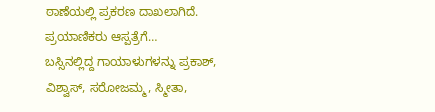ಠಾಣೆಯಲ್ಲಿ ಪ್ರಕರಣ ದಾಖಲಾಗಿದೆ.
ಪ್ರಯಾಣಿಕರು ಆಸ್ಪತ್ರೆಗೆ…
ಬಸ್ಸಿನಲ್ಲಿದ್ದ ಗಾಯಾಳುಗಳನ್ನು ಪ್ರಕಾಶ್, ವಿಶ್ವಾಸ್, ಸರೋಜಮ್ಮ, ಸ್ಮೀತಾ,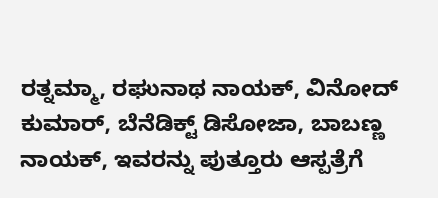ರತ್ನಮ್ಮಾ, ರಘುನಾಥ ನಾಯಕ್, ವಿನೋದ್ ಕುಮಾರ್, ಬೆನೆಡಿಕ್ಟ್ ಡಿಸೋಜಾ, ಬಾಬಣ್ಣ ನಾಯಕ್, ಇವರನ್ನು ಪುತ್ತೂರು ಆಸ್ಪತ್ರೆಗೆ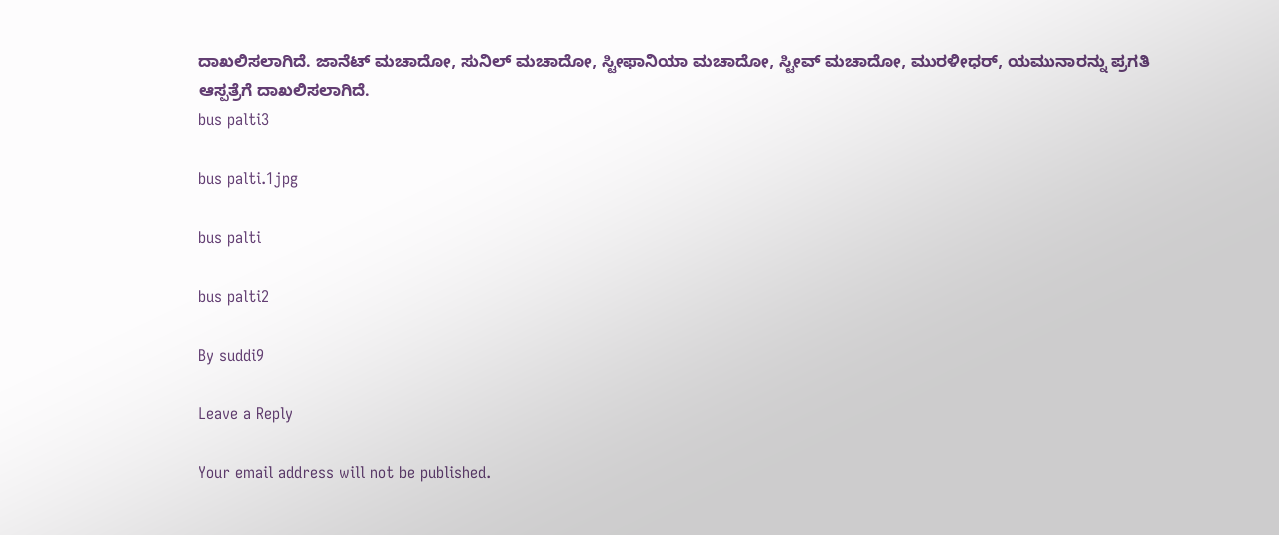ದಾಖಲಿಸಲಾಗಿದೆ. ಜಾನೆಟ್ ಮಚಾದೋ, ಸುನಿಲ್ ಮಚಾದೋ, ಸ್ಟೀಫಾನಿಯಾ ಮಚಾದೋ, ಸ್ಟೀವ್ ಮಚಾದೋ, ಮುರಳೀಧರ್, ಯಮುನಾರನ್ನು ಪ್ರಗತಿ ಆಸ್ಪತ್ರೆಗೆ ದಾಖಲಿಸಲಾಗಿದೆ.
bus palti3

bus palti.1jpg

bus palti

bus palti2

By suddi9

Leave a Reply

Your email address will not be published.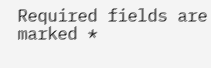Required fields are marked *